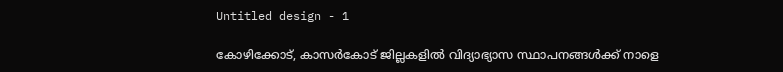Untitled design - 1

കോഴിക്കോട്, കാസര്‍കോട് ജില്ലകളില്‍ വിദ്യാഭ്യാസ സ്ഥാപനങ്ങള്‍ക്ക് നാളെ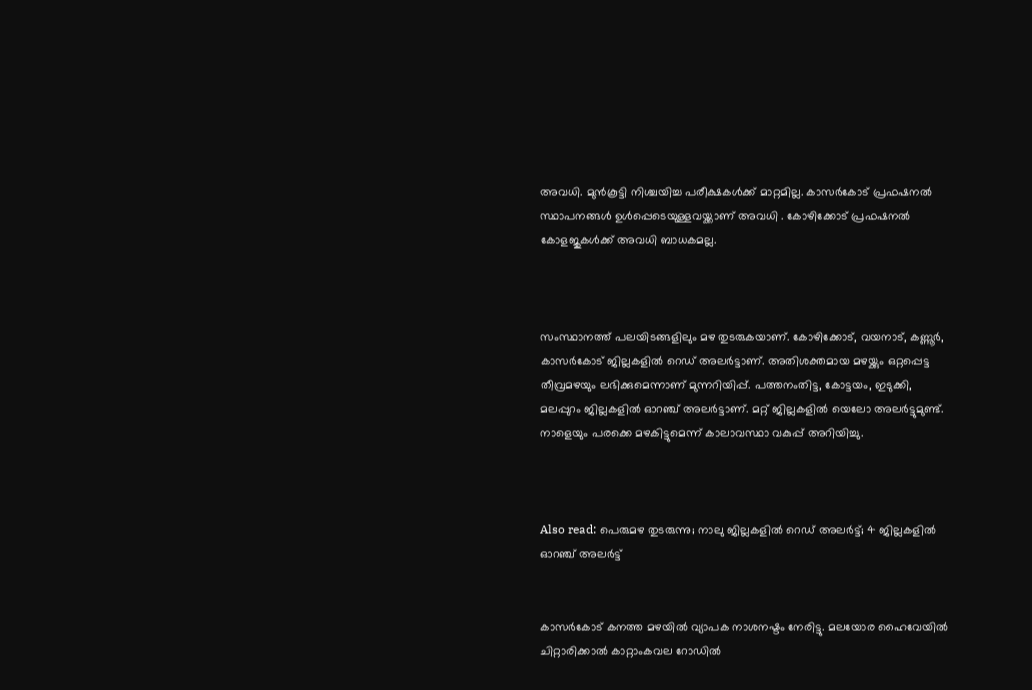അവധി. മുൻകൂട്ടി നിശ്ചയിച്ച പരീക്ഷകൾക്ക് മാറ്റമില്ല. കാസര്‍കോട് പ്രഫഷനൽ സ്ഥാപനങ്ങൾ ഉൾപ്പെടെയുള്ളവയ്ക്കാണ് അവധി . കോഴിക്കോട് പ്രഫഷനല്‍ കോളജുകള്‍ക്ക് അവധി ബാധകമല്ല.



സംസ്ഥാനത്ത് പലയിടങ്ങളിലും മഴ തുടരുകയാണ്. കോഴിക്കോട്, വയനാട്, കണ്ണൂർ, കാസർകോട് ജില്ലകളില്‍ റെഡ് അലർട്ടാണ്. അതിശക്തമായ മഴയ്ക്കും ഒറ്റപ്പെട്ട തീവ്രമഴയും ലഭിക്കുമെന്നാണ് മുന്നറിയിപ്പ്. പത്തനംതിട്ട, കോട്ടയം, ഇടുക്കി, മലപ്പുറം ജില്ലകളില്‍ ഓറഞ്ച് അലർട്ടാണ്. മറ്റ് ജില്ലകളില്‍ യെലോ അലര്‍ട്ടുമുണ്ട്. നാളെയും പരക്കെ മഴകിട്ടുമെന്ന് കാലാവസ്ഥാ വകുപ്പ് അറിയിച്ചു.



Also read: പെരുമഴ തുടരുന്നു; നാലു ജില്ലകളില്‍ റെഡ് അലര്‍ട്ട്; 4 ജില്ലകളില്‍ ഓറഞ്ച് അലര്‍ട്ട്


കാസർകോട് കനത്ത മഴയിൽ വ്യാപക നാശനഷ്ടം നേരിട്ടു. മലയോര ഹൈവേയിൽ ചിറ്റാരിക്കാൽ കാറ്റാംകവല റോഡിൽ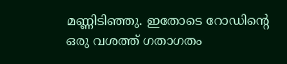മണ്ണിടിഞ്ഞു. ഇതോടെ റോഡിന്റെ ഒരു വശത്ത് ഗതാഗതം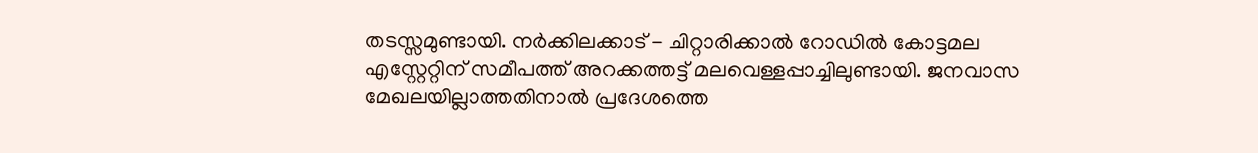തടസ്സമുണ്ടായി. നർക്കിലക്കാട് - ചിറ്റാരിക്കാൽ റോഡിൽ കോട്ടമല എസ്റ്റേറ്റിന് സമീപത്ത് അറക്കത്തട്ട് മലവെള്ളപ്പാച്ചിലുണ്ടായി. ജനവാസ മേഖലയില്ലാത്തതിനാൽ പ്രദേശത്തെ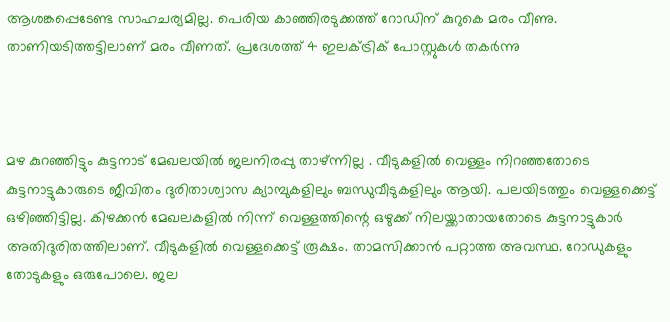ആശങ്കപ്പെടേണ്ട സാഹചര്യമില്ല. പെരിയ കാഞ്ഞിരടുക്കത്ത് റോഡിന് കുറുകെ മരം വീണു.  താണിയടിത്തട്ടിലാണ് മരം വീണത്. പ്രദേശത്ത് 4 ഇലക്ട്രിക് പോസ്റ്റുകൾ തകർന്നു



മഴ കുറഞ്ഞിട്ടും കുട്ടനാട് മേഖലയില്‍ ജലനിരപ്പു താഴ്ന്നില്ല . വീടുകളിൽ വെള്ളം നിറഞ്ഞതോടെ കുട്ടനാട്ടുകാരുടെ ജീവിതം ദുരിതാശ്വാസ ക്യാമ്പുകളിലും ബന്ധുവീടുകളിലും ആയി. പലയിടത്തും വെള്ളക്കെട്ട് ഒഴിഞ്ഞിട്ടില്ല. കിഴക്കൻ മേഖലകളിൽ നിന്ന് വെള്ളത്തിന്റെ ഒഴുക്ക് നിലയ്ക്കാതായതോടെ കുട്ടനാട്ടുകാർ അതിദുരിതത്തിലാണ്. വീടുകളിൽ വെള്ളക്കെട്ട് രൂക്ഷം. താമസിക്കാൻ പറ്റാത്ത അവസ്ഥ. റോഡുകളും തോടുകളും ഒരുപോലെ. ജല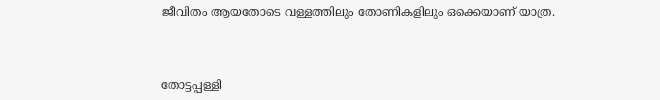ജീവിതം ആയതോടെ വള്ളത്തിലും തോണികളിലും ഒക്കെയാണ് യാത്ര.



തോട്ടപ്പള്ളി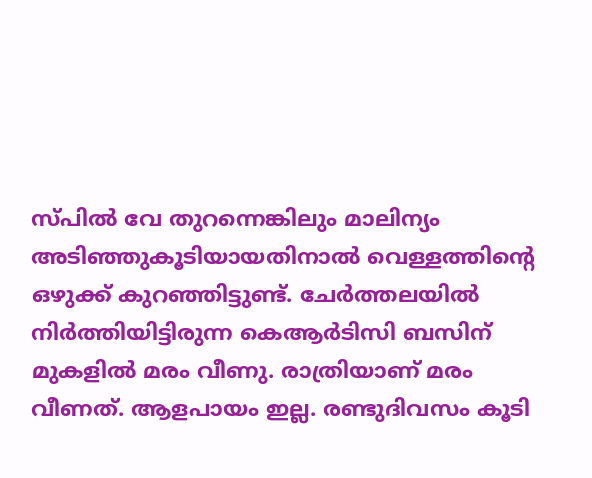സ്പിൽ വേ തുറന്നെങ്കിലും മാലിന്യം അടിഞ്ഞുകൂടിയായതിനാൽ വെള്ളത്തിന്റെ ഒഴുക്ക് കുറഞ്ഞിട്ടുണ്ട്. ചേർത്തലയിൽ നിർത്തിയിട്ടിരുന്ന കെആർടിസി ബസിന് മുകളിൽ മരം വീണു. രാത്രിയാണ് മരം വീണത്. ആളപായം ഇല്ല. രണ്ടുദിവസം കൂടി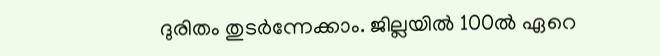ദുരിതം തുടർന്നേക്കാം. ജില്ലയിൽ 100ൽ ഏറെ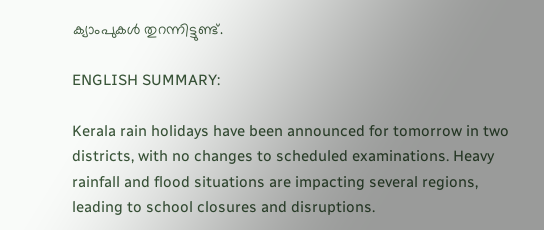ക്യാംപുകൾ തുറന്നിട്ടുണ്ട്.

ENGLISH SUMMARY:

Kerala rain holidays have been announced for tomorrow in two districts, with no changes to scheduled examinations. Heavy rainfall and flood situations are impacting several regions, leading to school closures and disruptions.